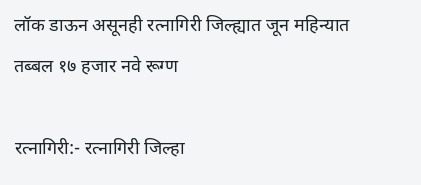लॉक डाऊन असूनही रत्नागिरी जिल्ह्यात जून महिन्यात तब्बल १७ हजार नवे रूग्ण

रत्नागिरी:- रत्नागिरी जिल्हा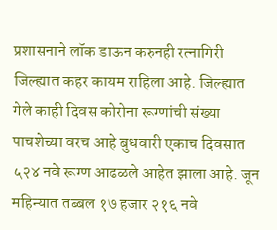प्रशासनाने लॉक डाऊन करुनही रत्नागिरी जिल्ह्यात कहर कायम राहिला आहे. जिल्ह्यात गेले काही दिवस कोरोना रूग्णांची संख्या पाचशेच्या वरच आहे बुधवारी एकाच दिवसात ५२४ नवे रूग्ण आढळले आहेत झाला आहे. जून महिन्यात तब्बल १७ हजार २१६ नवे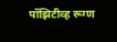पॉझिटीव्ह रूग्ण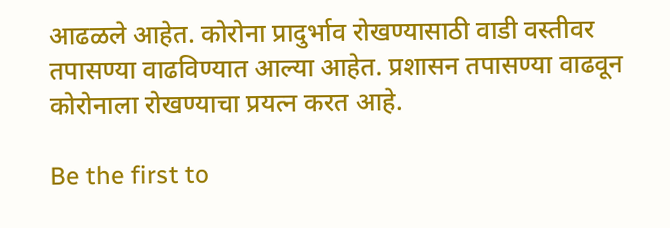आढळले आहेत. कोरोना प्रादुर्भाव रोखण्यासाठी वाडी वस्तीवर तपासण्या वाढविण्यात आल्या आहेत. प्रशासन तपासण्या वाढवून कोरोनाला रोखण्याचा प्रयत्न करत आहे.

Be the first to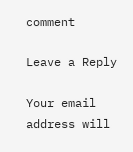comment

Leave a Reply

Your email address will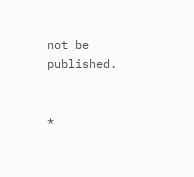not be published.


*